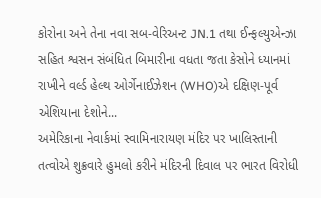કોરોના અને તેના નવા સબ-વેરિઅન્ટ JN.1 તથા ઈન્ફલ્યુએન્ઝા સહિત શ્વસન સંબંધિત બિમારીના વધતા જતા કેસોને ધ્યાનમાં રાખીને વર્લ્ડ હેલ્થ ઓર્ગેનાઈઝેશન (WHO)એ દક્ષિણ-પૂર્વ એશિયાના દેશોને...
અમેરિકાના નેવાર્કમાં સ્વામિનારાયણ મંદિર પર ખાલિસ્તાની તત્વોએ શુક્રવારે હુમલો કરીને મંદિરની દિવાલ પર ભારત વિરોધી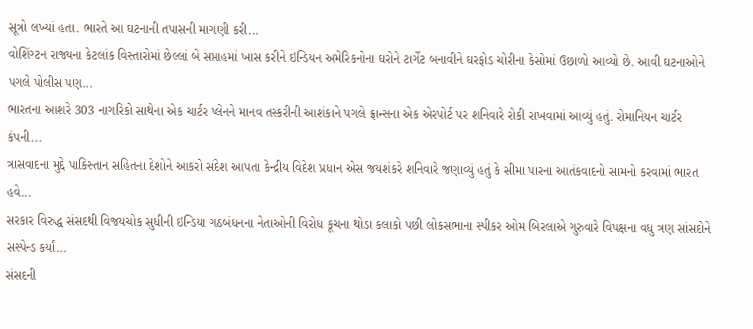સૂત્રો લખ્યાં હતા. ભારતે આ ઘટનાની તપાસની માગણી કરી...
વોશિંગ્ટન રાજ્યના કેટલાંક વિસ્તારોમાં છેલ્લાં બે સપ્તાહમાં ખાસ કરીને ઇન્ડિયન અમેરિકનોના ઘરોને ટાર્ગેટ બનાવીને ઘરફોડ ચોરીના કેસોમાં ઉછાળો આવ્યો છે. આવી ઘટનાઓને પગલે પોલીસ પણ...
ભારતના આશરે 303 નાગરિકો સાથેના એક ચાર્ટર પ્લેનને માનવ તસ્કરીની આશંકાને પગલે ફ્રાન્સના એક એરપોર્ટ પર શનિવારે રોકી રાખવામાં આવ્યું હતું. રોમાનિયન ચાર્ટર કંપની...
ત્રાસવાદના મુદ્દે પાકિસ્તાન સહિતના દેશોને આકરો સંદેશ આપતા કેન્દ્રીય વિદેશ પ્રધાન એસ જયશંકરે શનિવારે જણાવ્યું હતું કે સીમા પારના આતંકવાદનો સામનો કરવામાં ભારત હવે...
સરકાર વિરુદ્ધ સંસદથી વિજયચોક સુધીની ઇન્ડિયા ગઠબંધનના નેતાઓની વિરોધ કૂચના થોડા કલાકો પછી લોકસભાના સ્પીકર ઓમ બિરલાએ ગુરુવારે વિપક્ષના વધુ ત્રણ સાંસદોને સસ્પેન્ડ કર્યાં...
સંસદની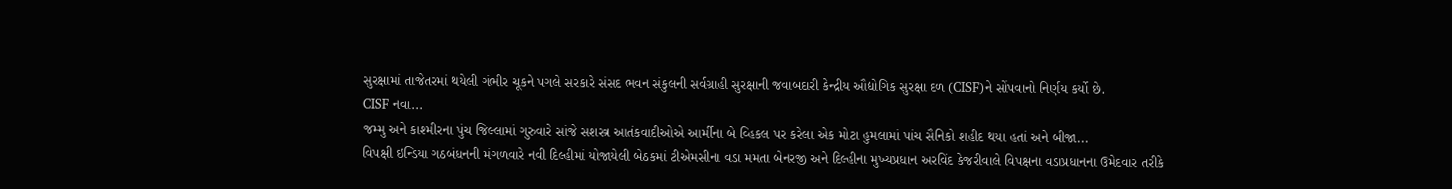સુરક્ષામાં તાજેતરમાં થયેલી ગંભીર ચૂકને પગલે સરકારે સંસદ ભવન સંકુલની સર્વગ્રાહી સુરક્ષાની જવાબદારી કેન્દ્રીય ઔદ્યોગિક સુરક્ષા દળ (CISF)ને સોંપવાનો નિર્ણય કર્યો છે.
CISF નવા...
જમ્મુ અને કાશ્મીરના પુંચ જિલ્લામાં ગુરુવારે સાંજે સશસ્ત્ર આતંકવાદીઓએ આર્મીના બે વ્હિકલ પર કરેલા એક મોટા હુમલામાં પાંચ સૈનિકો શહીદ થયા હતાં અને બીજા...
વિપક્ષી ઇન્ડિયા ગઠબંધનની મંગળવારે નવી દિલ્હીમાં યોજાયેલી બેઠકમાં ટીએમસીના વડા મમતા બેનરજી અને દિલ્હીના મુખ્યપ્રધાન અરવિંદ કેજરીવાલે વિપક્ષના વડાપ્રધાનના ઉમેદવાર તરીકે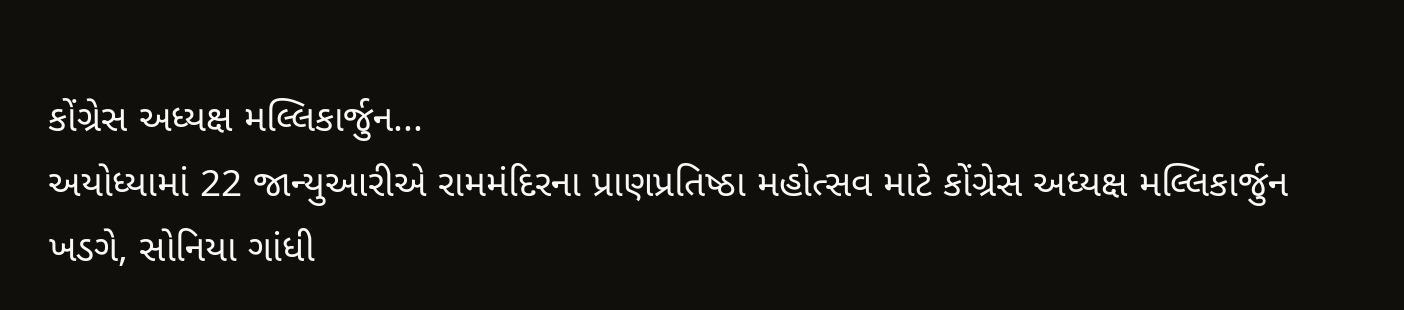કોંગ્રેસ અધ્યક્ષ મલ્લિકાર્જુન...
અયોધ્યામાં 22 જાન્યુઆરીએ રામમંદિરના પ્રાણપ્રતિષ્ઠા મહોત્સવ માટે કોંગ્રેસ અધ્યક્ષ મલ્લિકાર્જુન ખડગે, સોનિયા ગાંધી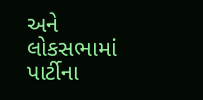અને લોકસભામાં પાર્ટીના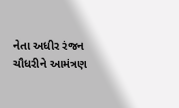નેતા અધીર રંજન ચૌધરીને આમંત્રણ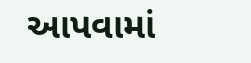આપવામાં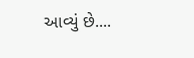આવ્યું છે....